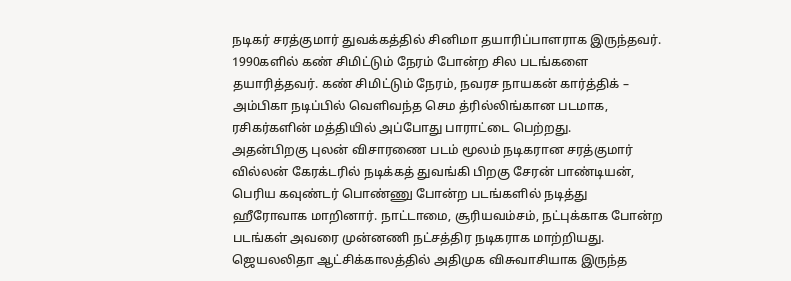நடிகர் சரத்குமார் துவக்கத்தில் சினிமா தயாரிப்பாளராக இருந்தவர். 1990களில் கண் சிமிட்டும் நேரம் போன்ற சில படங்களை தயாரித்தவர். கண் சிமிட்டும் நேரம், நவரச நாயகன் கார்த்திக் – அம்பிகா நடிப்பில் வெளிவந்த செம த்ரில்லிங்கான படமாக, ரசிகர்களின் மத்தியில் அப்போது பாராட்டை பெற்றது.
அதன்பிறகு புலன் விசாரணை படம் மூலம் நடிகரான சரத்குமார் வில்லன் கேரக்டரில் நடிக்கத் துவங்கி பிறகு சேரன் பாண்டியன், பெரிய கவுண்டர் பொண்ணு போன்ற படங்களில் நடித்து ஹீரோவாக மாறினார். நாட்டாமை, சூரியவம்சம், நட்புக்காக போன்ற படங்கள் அவரை முன்னணி நட்சத்திர நடிகராக மாற்றியது.
ஜெயலலிதா ஆட்சிக்காலத்தில் அதிமுக விசுவாசியாக இருந்த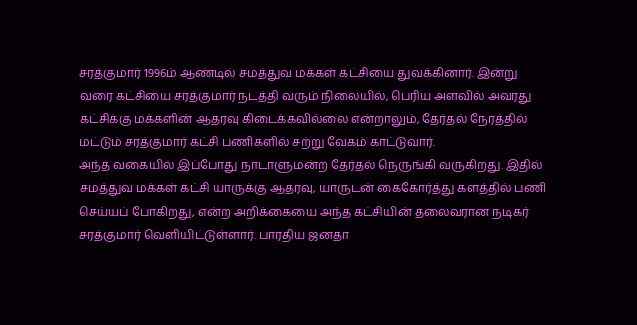சரத்குமார் 1996ம் ஆண்டில் சமத்துவ மக்கள் கட்சியை துவக்கினார். இன்று வரை கட்சியை சரத்குமார் நடத்தி வரும் நிலையில், பெரிய அளவில் அவரது கட்சிக்கு மக்களின் ஆதரவு கிடைக்கவில்லை என்றாலும், தேர்தல் நேரத்தில் மட்டும் சரத்குமார் கட்சி பணிகளில் சற்று வேகம் காட்டுவார்.
அந்த வகையில் இப்போது நாடாளுமன்ற தேர்தல் நெருங்கி வருகிறது. இதில் சமத்துவ மக்கள் கட்சி யாருக்கு ஆதரவு, யாருடன் கைகோர்த்து களத்தில் பணி செய்யப் போகிறது, என்ற அறிக்கையை அந்த கட்சியின் தலைவரான நடிகர் சரத்குமார் வெளியிட்டுள்ளார். பாரதிய ஜனதா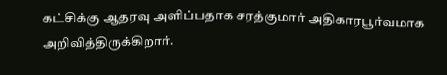கட்சிக்கு ஆதரவு அளிப்பதாக சரத்குமார் அதிகாரபூர்வமாக அறிவித்திருக்கிறார்.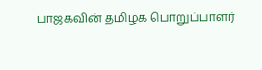பாஜகவின் தமிழக பொறுப்பாளர்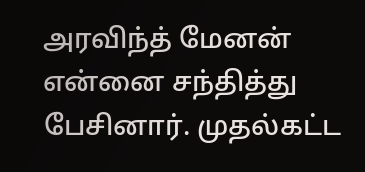அரவிந்த் மேனன் என்னை சந்தித்து பேசினார். முதல்கட்ட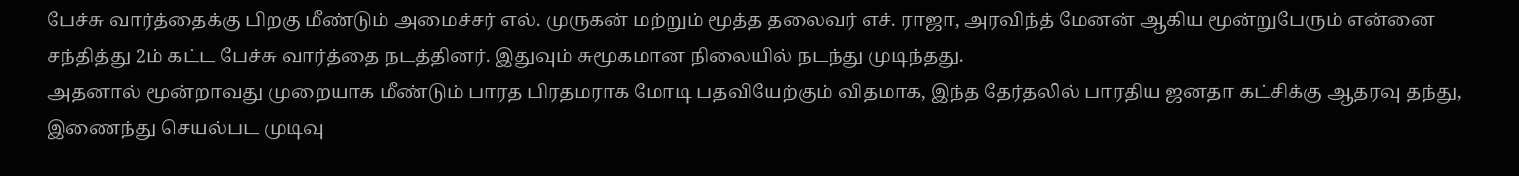பேச்சு வார்த்தைக்கு பிறகு மீண்டும் அமைச்சர் எல். முருகன் மற்றும் மூத்த தலைவர் எச். ராஜா, அரவிந்த் மேனன் ஆகிய மூன்றுபேரும் என்னை சந்தித்து 2ம் கட்ட பேச்சு வார்த்தை நடத்தினர். இதுவும் சுமூகமான நிலையில் நடந்து முடிந்தது.
அதனால் மூன்றாவது முறையாக மீண்டும் பாரத பிரதமராக மோடி பதவியேற்கும் விதமாக, இந்த தேர்தலில் பாரதிய ஜனதா கட்சிக்கு ஆதரவு தந்து, இணைந்து செயல்பட முடிவு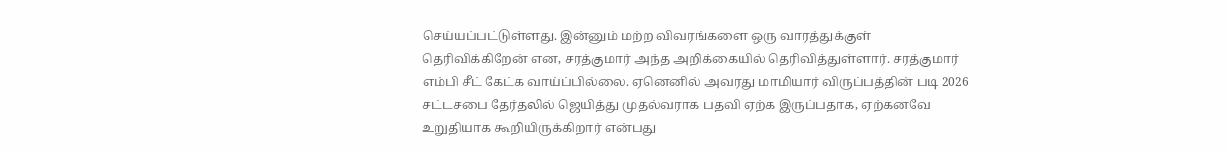செய்யப்பட்டுள்ளது. இன்னும் மற்ற விவரங்களை ஒரு வாரத்துக்குள் தெரிவிக்கிறேன் என, சரத்குமார் அந்த அறிக்கையில் தெரிவித்துள்ளார். சரத்குமார் எம்பி சீட் கேட்க வாய்ப்பில்லை. ஏனெனில் அவரது மாமியார் விருப்பத்தின் படி 2026 சட்டசபை தேர்தலில் ஜெயித்து முதல்வராக பதவி ஏற்க இருப்பதாக, ஏற்கனவே உறுதியாக கூறியிருக்கிறார் என்பது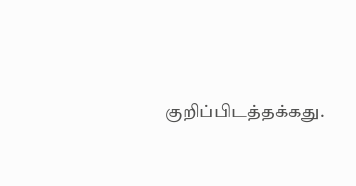குறிப்பிடத்தக்கது.